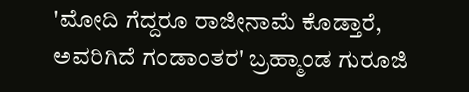'ಮೋದಿ ಗೆದ್ದರೂ ರಾಜೀನಾಮೆ ಕೊಡ್ತಾರೆ, ಅವರಿಗಿದೆ ಗಂಡಾಂತರ' ಬ್ರಹ್ಮಾಂಡ ಗುರೂಜಿ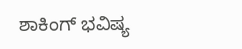ಶಾಕಿಂಗ್ ಭವಿಷ್ಯ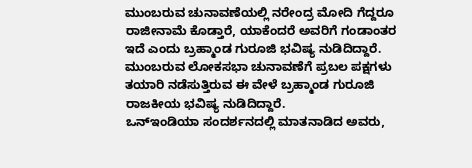ಮುಂಬರುವ ಚುನಾವಣೆಯಲ್ಲಿ ನರೇಂದ್ರ ಮೋದಿ ಗೆದ್ದರೂ ರಾಜೀನಾಮೆ ಕೊಡ್ತಾರೆ, ಯಾಕೆಂದರೆ ಅವರಿಗೆ ಗಂಡಾಂತರ ಇದೆ ಎಂದು ಬ್ರಹ್ಮಾಂಡ ಗುರೂಜಿ ಭವಿಷ್ಯ ನುಡಿದಿದ್ದಾರೆ. ಮುಂಬರುವ ಲೋಕಸಭಾ ಚುನಾವಣೆಗೆ ಪ್ರಬಲ ಪಕ್ಷಗಳು ತಯಾರಿ ನಡೆಸುತ್ತಿರುವ ಈ ವೇಳೆ ಬ್ರಹ್ಮಾಂಡ ಗುರೂಜಿ ರಾಜಕೀಯ ಭವಿಷ್ಯ ನುಡಿದಿದ್ದಾರೆ.
ಒನ್ಇಂಡಿಯಾ ಸಂದರ್ಶನದಲ್ಲಿ ಮಾತನಾಡಿದ ಅವರು,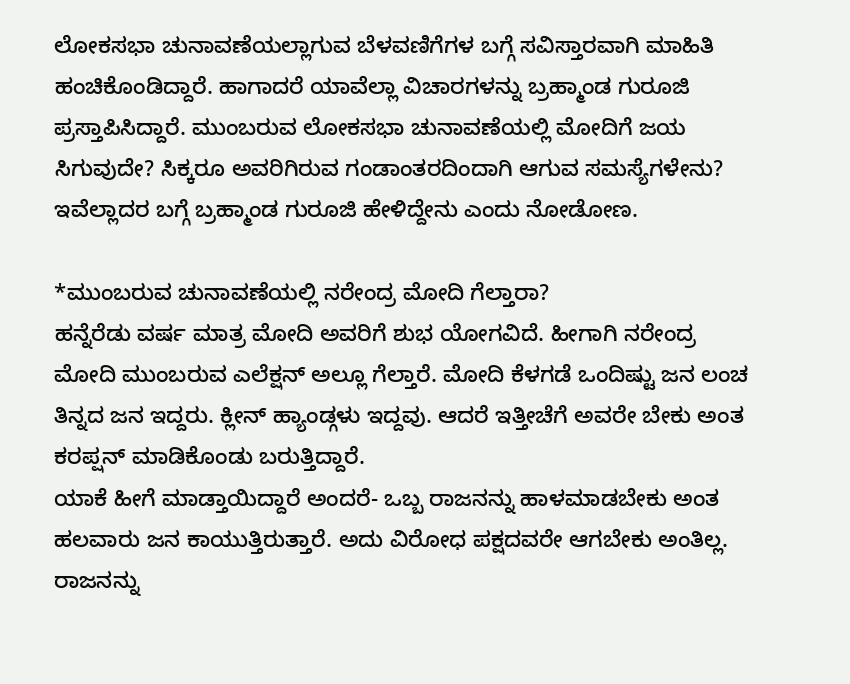ಲೋಕಸಭಾ ಚುನಾವಣೆಯಲ್ಲಾಗುವ ಬೆಳವಣಿಗೆಗಳ ಬಗ್ಗೆ ಸವಿಸ್ತಾರವಾಗಿ ಮಾಹಿತಿ ಹಂಚಿಕೊಂಡಿದ್ದಾರೆ. ಹಾಗಾದರೆ ಯಾವೆಲ್ಲಾ ವಿಚಾರಗಳನ್ನು ಬ್ರಹ್ಮಾಂಡ ಗುರೂಜಿ ಪ್ರಸ್ತಾಪಿಸಿದ್ದಾರೆ. ಮುಂಬರುವ ಲೋಕಸಭಾ ಚುನಾವಣೆಯಲ್ಲಿ ಮೋದಿಗೆ ಜಯ ಸಿಗುವುದೇ? ಸಿಕ್ಕರೂ ಅವರಿಗಿರುವ ಗಂಡಾಂತರದಿಂದಾಗಿ ಆಗುವ ಸಮಸ್ಯೆಗಳೇನು? ಇವೆಲ್ಲಾದರ ಬಗ್ಗೆ ಬ್ರಹ್ಮಾಂಡ ಗುರೂಜಿ ಹೇಳಿದ್ದೇನು ಎಂದು ನೋಡೋಣ.

*ಮುಂಬರುವ ಚುನಾವಣೆಯಲ್ಲಿ ನರೇಂದ್ರ ಮೋದಿ ಗೆಲ್ತಾರಾ?
ಹನ್ನೆರೆಡು ವರ್ಷ ಮಾತ್ರ ಮೋದಿ ಅವರಿಗೆ ಶುಭ ಯೋಗವಿದೆ. ಹೀಗಾಗಿ ನರೇಂದ್ರ ಮೋದಿ ಮುಂಬರುವ ಎಲೆಕ್ಷನ್ ಅಲ್ಲೂ ಗೆಲ್ತಾರೆ. ಮೋದಿ ಕೆಳಗಡೆ ಒಂದಿಷ್ಟು ಜನ ಲಂಚ ತಿನ್ನದ ಜನ ಇದ್ದರು. ಕ್ಲೀನ್ ಹ್ಯಾಂಡ್ಗಳು ಇದ್ದವು. ಆದರೆ ಇತ್ತೀಚೆಗೆ ಅವರೇ ಬೇಕು ಅಂತ ಕರಪ್ಷನ್ ಮಾಡಿಕೊಂಡು ಬರುತ್ತಿದ್ದಾರೆ.
ಯಾಕೆ ಹೀಗೆ ಮಾಡ್ತಾಯಿದ್ದಾರೆ ಅಂದರೆ- ಒಬ್ಬ ರಾಜನನ್ನು ಹಾಳಮಾಡಬೇಕು ಅಂತ ಹಲವಾರು ಜನ ಕಾಯುತ್ತಿರುತ್ತಾರೆ. ಅದು ವಿರೋಧ ಪಕ್ಷದವರೇ ಆಗಬೇಕು ಅಂತಿಲ್ಲ. ರಾಜನನ್ನು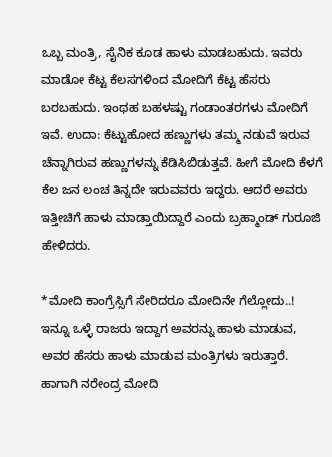ಒಬ್ಬ ಮಂತ್ರಿ, ಸೈನಿಕ ಕೂಡ ಹಾಳು ಮಾಡಬಹುದು. ಇವರು ಮಾಡೋ ಕೆಟ್ಟ ಕೆಲಸಗಳಿಂದ ಮೋದಿಗೆ ಕೆಟ್ಟ ಹೆಸರು ಬರಬಹುದು. ಇಂಥಹ ಬಹಳಷ್ಟು ಗಂಡಾಂತರಗಳು ಮೋದಿಗೆ ಇವೆ. ಉದಾ: ಕೆಟ್ಟುಹೋದ ಹಣ್ಣುಗಳು ತಮ್ಮ ನಡುವೆ ಇರುವ ಚೆನ್ನಾಗಿರುವ ಹಣ್ಣುಗಳನ್ನು ಕೆಡಿಸಿಬಿಡುತ್ತವೆ. ಹೀಗೆ ಮೋದಿ ಕೆಳಗೆ ಕೆಲ ಜನ ಲಂಚ ತಿನ್ನದೇ ಇರುವವರು ಇದ್ದರು. ಆದರೆ ಅವರು ಇತ್ತೀಚಿಗೆ ಹಾಳು ಮಾಡ್ತಾಯಿದ್ದಾರೆ ಎಂದು ಬ್ರಹ್ಮಾಂಡ್ ಗುರೂಜಿ ಹೇಳಿದರು.

*ಮೋದಿ ಕಾಂಗ್ರೆಸ್ಸಿಗೆ ಸೇರಿದರೂ ಮೋದಿನೇ ಗೆಲ್ಲೋದು..!
ಇನ್ನೂ ಒಳ್ಳೆ ರಾಜರು ಇದ್ದಾಗ ಅವರನ್ನು ಹಾಳು ಮಾಡುವ, ಅವರ ಹೆಸರು ಹಾಳು ಮಾಡುವ ಮಂತ್ರಿಗಳು ಇರುತ್ತಾರೆ. ಹಾಗಾಗಿ ನರೇಂದ್ರ ಮೋದಿ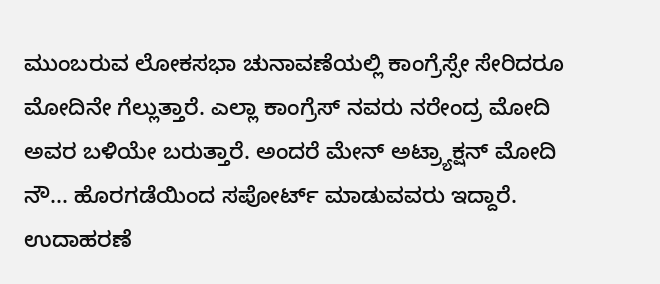ಮುಂಬರುವ ಲೋಕಸಭಾ ಚುನಾವಣೆಯಲ್ಲಿ ಕಾಂಗ್ರೆಸ್ಸೇ ಸೇರಿದರೂ ಮೋದಿನೇ ಗೆಲ್ಲುತ್ತಾರೆ. ಎಲ್ಲಾ ಕಾಂಗ್ರೆಸ್ ನವರು ನರೇಂದ್ರ ಮೋದಿ ಅವರ ಬಳಿಯೇ ಬರುತ್ತಾರೆ. ಅಂದರೆ ಮೇನ್ ಅಟ್ರ್ಯಾಕ್ಷನ್ ಮೋದಿ ನೌ... ಹೊರಗಡೆಯಿಂದ ಸಪೋರ್ಟ್ ಮಾಡುವವರು ಇದ್ದಾರೆ. ಉದಾಹರಣೆ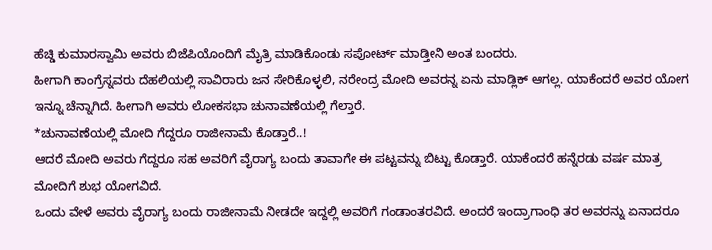ಹೆಚ್ಡಿ ಕುಮಾರಸ್ವಾಮಿ ಅವರು ಬಿಜೆಪಿಯೊಂದಿಗೆ ಮೈತ್ರಿ ಮಾಡಿಕೊಂಡು ಸಪೋರ್ಟ್ ಮಾಡ್ತೀನಿ ಅಂತ ಬಂದರು.
ಹೀಗಾಗಿ ಕಾಂಗ್ರೆಸ್ನವರು ದೆಹಲಿಯಲ್ಲಿ ಸಾವಿರಾರು ಜನ ಸೇರಿಕೊಳ್ಳಲಿ, ನರೇಂದ್ರ ಮೋದಿ ಅವರನ್ನ ಏನು ಮಾಡ್ಲಿಕ್ ಆಗಲ್ಲ. ಯಾಕೆಂದರೆ ಅವರ ಯೋಗ ಇನ್ನೂ ಚೆನ್ನಾಗಿದೆ. ಹೀಗಾಗಿ ಅವರು ಲೋಕಸಭಾ ಚುನಾವಣೆಯಲ್ಲಿ ಗೆಲ್ತಾರೆ.
*ಚುನಾವಣೆಯಲ್ಲಿ ಮೋದಿ ಗೆದ್ದರೂ ರಾಜೀನಾಮೆ ಕೊಡ್ತಾರೆ..!
ಆದರೆ ಮೋದಿ ಅವರು ಗೆದ್ದರೂ ಸಹ ಅವರಿಗೆ ವೈರಾಗ್ಯ ಬಂದು ತಾವಾಗೇ ಈ ಪಟ್ಟವನ್ನು ಬಿಟ್ಟು ಕೊಡ್ತಾರೆ. ಯಾಕೆಂದರೆ ಹನ್ನೆರಡು ವರ್ಷ ಮಾತ್ರ ಮೋದಿಗೆ ಶುಭ ಯೋಗವಿದೆ.
ಒಂದು ವೇಳೆ ಅವರು ವೈರಾಗ್ಯ ಬಂದು ರಾಜೀನಾಮೆ ನೀಡದೇ ಇದ್ದಲ್ಲಿ ಅವರಿಗೆ ಗಂಡಾಂತರವಿದೆ. ಅಂದರೆ ಇಂದ್ರಾಗಾಂಧಿ ತರ ಅವರನ್ನು ಏನಾದರೂ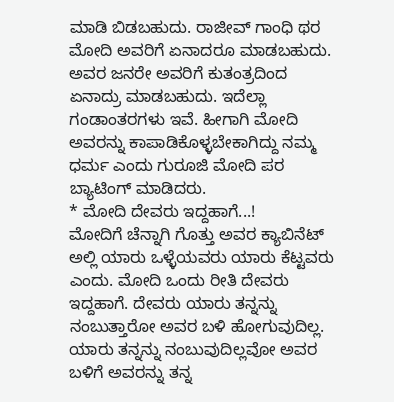ಮಾಡಿ ಬಿಡಬಹುದು. ರಾಜೀವ್ ಗಾಂಧಿ ಥರ ಮೋದಿ ಅವರಿಗೆ ಏನಾದರೂ ಮಾಡಬಹುದು. ಅವರ ಜನರೇ ಅವರಿಗೆ ಕುತಂತ್ರದಿಂದ ಏನಾದ್ರು ಮಾಡಬಹುದು. ಇದೆಲ್ಲಾ ಗಂಡಾಂತರಗಳು ಇವೆ. ಹೀಗಾಗಿ ಮೋದಿ ಅವರನ್ನು ಕಾಪಾಡಿಕೊಳ್ಳಬೇಕಾಗಿದ್ದು ನಮ್ಮ ಧರ್ಮ ಎಂದು ಗುರೂಜಿ ಮೋದಿ ಪರ ಬ್ಯಾಟಿಂಗ್ ಮಾಡಿದರು.
* ಮೋದಿ ದೇವರು ಇದ್ದಹಾಗೆ...!
ಮೋದಿಗೆ ಚೆನ್ನಾಗಿ ಗೊತ್ತು ಅವರ ಕ್ಯಾಬಿನೆಟ್ ಅಲ್ಲಿ ಯಾರು ಒಳ್ಳೆಯವರು ಯಾರು ಕೆಟ್ಟವರು ಎಂದು. ಮೋದಿ ಒಂದು ರೀತಿ ದೇವರು ಇದ್ದಹಾಗೆ. ದೇವರು ಯಾರು ತನ್ನನ್ನು ನಂಬುತ್ತಾರೋ ಅವರ ಬಳಿ ಹೋಗುವುದಿಲ್ಲ. ಯಾರು ತನ್ನನ್ನು ನಂಬುವುದಿಲ್ಲವೋ ಅವರ ಬಳಿಗೆ ಅವರನ್ನು ತನ್ನ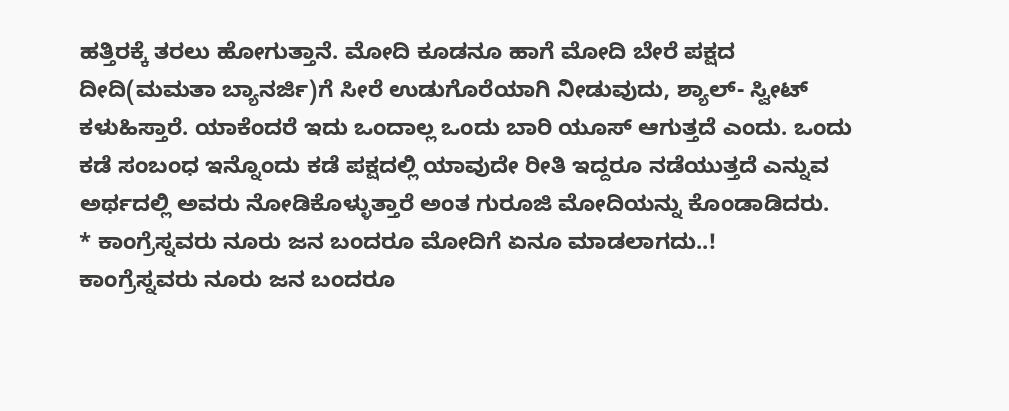ಹತ್ತಿರಕ್ಕೆ ತರಲು ಹೋಗುತ್ತಾನೆ. ಮೋದಿ ಕೂಡನೂ ಹಾಗೆ ಮೋದಿ ಬೇರೆ ಪಕ್ಷದ ದೀದಿ(ಮಮತಾ ಬ್ಯಾನರ್ಜಿ)ಗೆ ಸೀರೆ ಉಡುಗೊರೆಯಾಗಿ ನೀಡುವುದು, ಶ್ಯಾಲ್- ಸ್ವೀಟ್ ಕಳುಹಿಸ್ತಾರೆ. ಯಾಕೆಂದರೆ ಇದು ಒಂದಾಲ್ಲ ಒಂದು ಬಾರಿ ಯೂಸ್ ಆಗುತ್ತದೆ ಎಂದು. ಒಂದು ಕಡೆ ಸಂಬಂಧ ಇನ್ನೊಂದು ಕಡೆ ಪಕ್ಷದಲ್ಲಿ ಯಾವುದೇ ರೀತಿ ಇದ್ದರೂ ನಡೆಯುತ್ತದೆ ಎನ್ನುವ ಅರ್ಥದಲ್ಲಿ ಅವರು ನೋಡಿಕೊಳ್ಳುತ್ತಾರೆ ಅಂತ ಗುರೂಜಿ ಮೋದಿಯನ್ನು ಕೊಂಡಾಡಿದರು.
* ಕಾಂಗ್ರೆಸ್ನವರು ನೂರು ಜನ ಬಂದರೂ ಮೋದಿಗೆ ಏನೂ ಮಾಡಲಾಗದು..!
ಕಾಂಗ್ರೆಸ್ನವರು ನೂರು ಜನ ಬಂದರೂ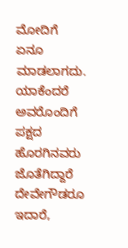ಮೋದಿಗೆ ಏನೂ ಮಾಡಲಾಗದು. ಯಾಕೆಂದರೆ ಅವರೊಂದಿಗೆ ಪಕ್ಷದ ಹೊರಗಿನವರು ಜೊತೆಗಿದ್ದಾರೆ ದೇವೇಗೌಡರೂ ಇದಾರೆ,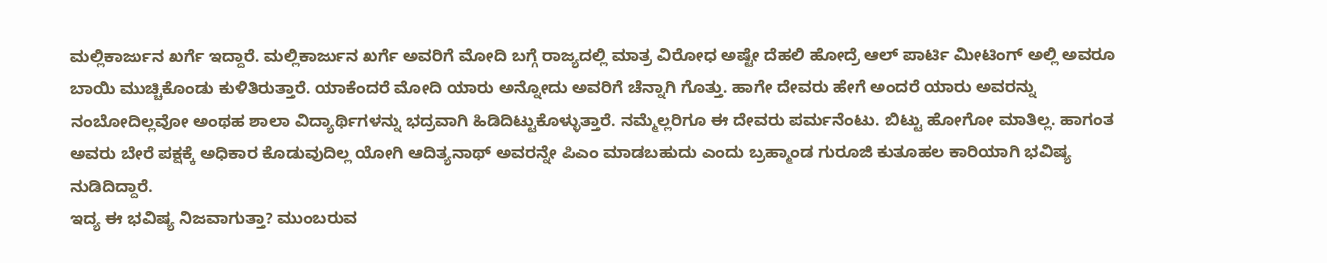ಮಲ್ಲಿಕಾರ್ಜುನ ಖರ್ಗೆ ಇದ್ದಾರೆ. ಮಲ್ಲಿಕಾರ್ಜುನ ಖರ್ಗೆ ಅವರಿಗೆ ಮೋದಿ ಬಗ್ಗೆ ರಾಜ್ಯದಲ್ಲಿ ಮಾತ್ರ ವಿರೋಧ ಅಷ್ಟೇ ದೆಹಲಿ ಹೋದ್ರೆ ಆಲ್ ಪಾರ್ಟಿ ಮೀಟಿಂಗ್ ಅಲ್ಲಿ ಅವರೂ ಬಾಯಿ ಮುಚ್ಚಿಕೊಂಡು ಕುಳಿತಿರುತ್ತಾರೆ. ಯಾಕೆಂದರೆ ಮೋದಿ ಯಾರು ಅನ್ನೋದು ಅವರಿಗೆ ಚೆನ್ನಾಗಿ ಗೊತ್ತು. ಹಾಗೇ ದೇವರು ಹೇಗೆ ಅಂದರೆ ಯಾರು ಅವರನ್ನು ನಂಬೋದಿಲ್ಲವೋ ಅಂಥಹ ಶಾಲಾ ವಿದ್ಯಾರ್ಥಿಗಳನ್ನು ಭದ್ರವಾಗಿ ಹಿಡಿದಿಟ್ಟುಕೊಳ್ಳುತ್ತಾರೆ. ನಮ್ಮೆಲ್ಲರಿಗೂ ಈ ದೇವರು ಪರ್ಮನೆಂಟು. ಬಿಟ್ಟು ಹೋಗೋ ಮಾತಿಲ್ಲ. ಹಾಗಂತ ಅವರು ಬೇರೆ ಪಕ್ಷಕ್ಕೆ ಅಧಿಕಾರ ಕೊಡುವುದಿಲ್ಲ ಯೋಗಿ ಆದಿತ್ಯನಾಥ್ ಅವರನ್ನೇ ಪಿಎಂ ಮಾಡಬಹುದು ಎಂದು ಬ್ರಹ್ಮಾಂಡ ಗುರೂಜಿ ಕುತೂಹಲ ಕಾರಿಯಾಗಿ ಭವಿಷ್ಯ ನುಡಿದಿದ್ದಾರೆ.
ಇದ್ಯ ಈ ಭವಿಷ್ಯ ನಿಜವಾಗುತ್ತಾ? ಮುಂಬರುವ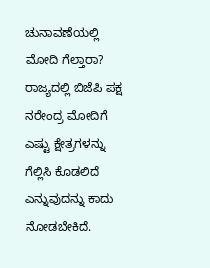ಚುನಾವಣೆಯಲ್ಲಿ ಮೋದಿ ಗೆಲ್ತಾರಾ? ರಾಜ್ಯದಲ್ಲಿ ಬಿಜೆಪಿ ಪಕ್ಷ ನರೇಂದ್ರ ಮೋದಿಗೆ ಎಷ್ಟು ಕ್ಷೇತ್ರಗಳನ್ನು ಗೆಲ್ಲಿಸಿ ಕೊಡಲಿದೆ ಎನ್ನುವುದನ್ನು ಕಾದು ನೋಡಬೇಕಿದೆ.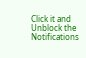Click it and Unblock the Notifications